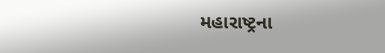મહારાષ્ટ્રના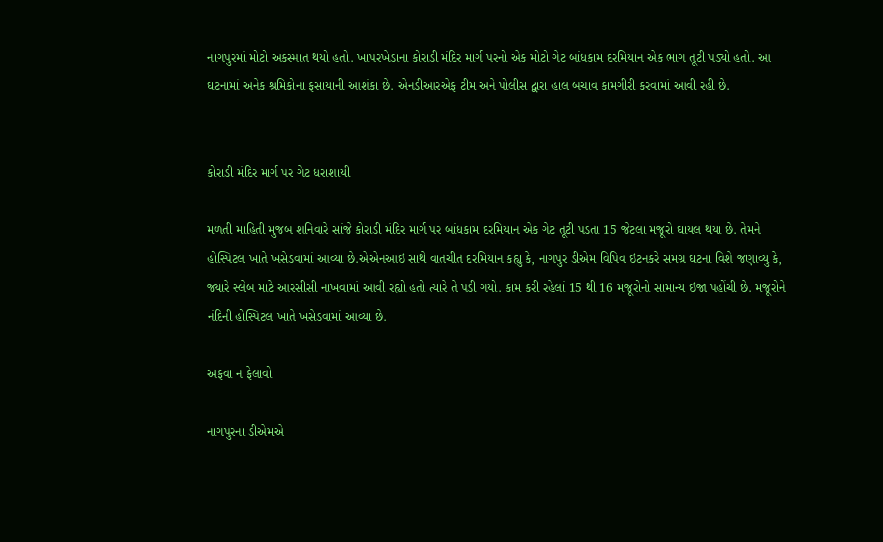નાગપુરમાં મોટો અકસ્માત થયો હતો. ખાપરખેડાના કોરાડી મંદિર માર્ગ પરનો એક મોટો ગેટ બાંધકામ દરમિયાન એક ભાગ તૂટી પડ્યો હતો. આ ઘટનામાં અનેક શ્રમિકોના ફસાયાની આશંકા છે. એનડીઆરએફ ટીમ અને પોલીસ દ્વારા હાલ બચાવ કામગીરી કરવામાં આવી રહી છે.


કોરાડી મંદિર માર્ગ પર ગેટ ધરાશાયી

મળતી માહિતી મુજબ શનિવારે સાંજે કોરાડી મંદિર માર્ગ પર બાંધકામ દરમિયાન એક ગેટ તૂટી પડતા 15 જેટલા મજૂરો ઘાયલ થયા છે. તેમને હોસ્પિટલ ખાતે ખસેડવામાં આવ્યા છે.એએનઆઇ સાથે વાતચીત દરમિયાન કહ્યુ કે, નાગપુર ડીએમ વિપિવ ઇટનકરે સમગ્ર ઘટના વિશે જણાવ્યુ કે, જ્યારે સ્લેબ માટે આરસીસી નાખવામાં આવી રહ્યો હતો ત્યારે તે પડી ગયો. કામ કરી રહેલાં 15 થી 16 મજૂરોનો સામાન્ય ઇજા પહોંચી છે. મજૂરોને નંદિની હોસ્પિટલ ખાતે ખસેડવામાં આવ્યા છે.

અફવા ન ફેલાવો

નાગપુરના ડીએમએ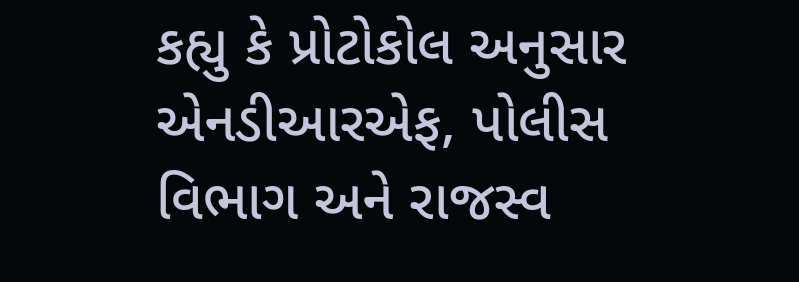કહ્યુ કે પ્રોટોકોલ અનુસાર એનડીઆરએફ, પોલીસ વિભાગ અને રાજસ્વ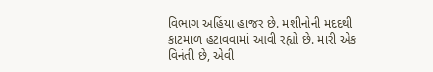વિભાગ અહિંયા હાજર છે. મશીનોની મદદથી કાટમાળ હટાવવામાં આવી રહ્યો છે. મારી એક વિનંતી છે, એવી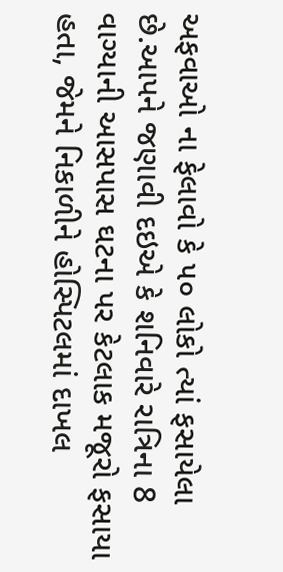અફવાઓ ના ફેલાવો કે ૫૦ લોકો ત્યાં ફસાયેલા છે.આપને જણાવી દઇએ કે શનિવારે રાત્રિના 8 વાગ્યાની આસપાસ ઘટના પર કેટલાક મજૂરો ફસાયા હતા, જેમને નિકાળીને હોસ્પિટલમાં દાખલ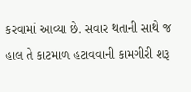કરવામાં આવ્યા છે. સવાર થતાની સાથે જ હાલ તે કાટમાળ હટાવવાની કામગીરી શરૂ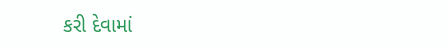કરી દેવામાં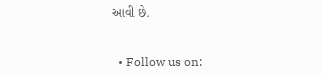આવી છે.


  • Follow us on: